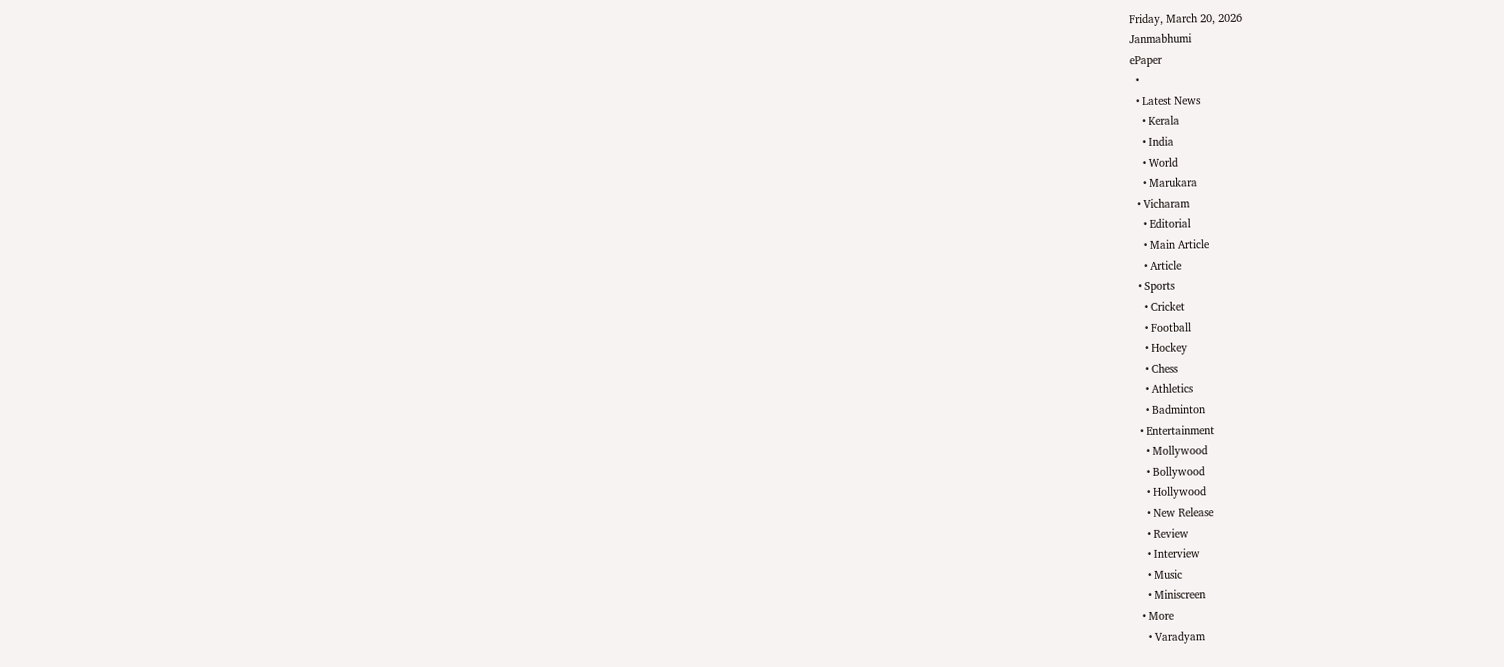Friday, March 20, 2026
Janmabhumi
ePaper
  •
  • Latest News
    • Kerala
    • India
    • World
    • Marukara
  • Vicharam
    • Editorial
    • Main Article
    • Article
  • Sports
    • Cricket
    • Football
    • Hockey
    • Chess
    • Athletics
    • Badminton
  • Entertainment
    • Mollywood
    • Bollywood
    • Hollywood
    • New Release
    • Review
    • Interview
    • Music
    • Miniscreen
  • More
    • Varadyam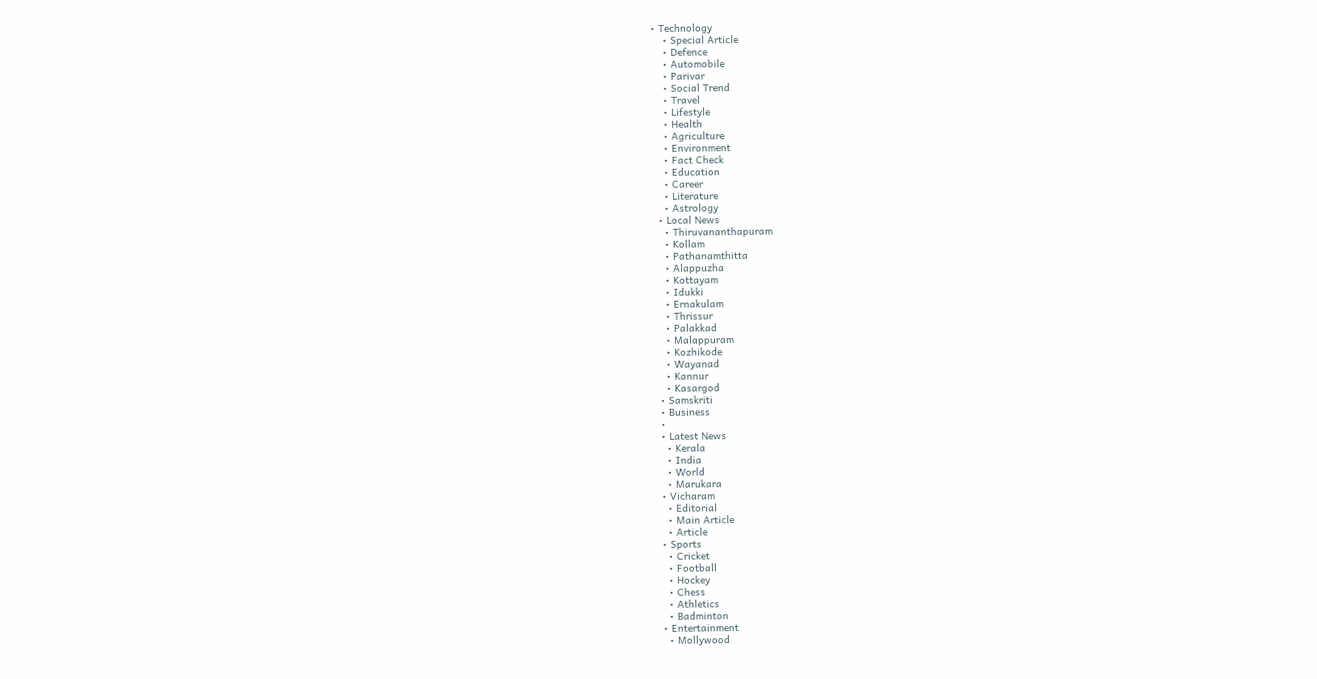• Technology
    • Special Article
    • Defence
    • Automobile
    • Parivar
    • Social Trend
    • Travel
    • Lifestyle
    • Health
    • Agriculture
    • Environment
    • Fact Check
    • Education
    • Career
    • Literature
    • Astrology
  • Local News
    • Thiruvananthapuram
    • Kollam
    • Pathanamthitta
    • Alappuzha
    • Kottayam
    • Idukki
    • Ernakulam
    • Thrissur
    • Palakkad
    • Malappuram
    • Kozhikode
    • Wayanad
    • Kannur
    • Kasargod
  • Samskriti
  • Business
  •
  • Latest News
    • Kerala
    • India
    • World
    • Marukara
  • Vicharam
    • Editorial
    • Main Article
    • Article
  • Sports
    • Cricket
    • Football
    • Hockey
    • Chess
    • Athletics
    • Badminton
  • Entertainment
    • Mollywood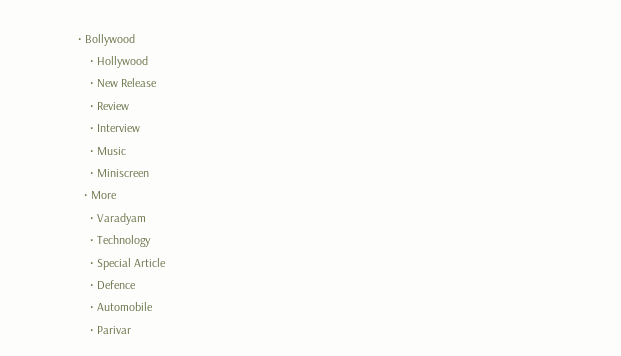• Bollywood
    • Hollywood
    • New Release
    • Review
    • Interview
    • Music
    • Miniscreen
  • More
    • Varadyam
    • Technology
    • Special Article
    • Defence
    • Automobile
    • Parivar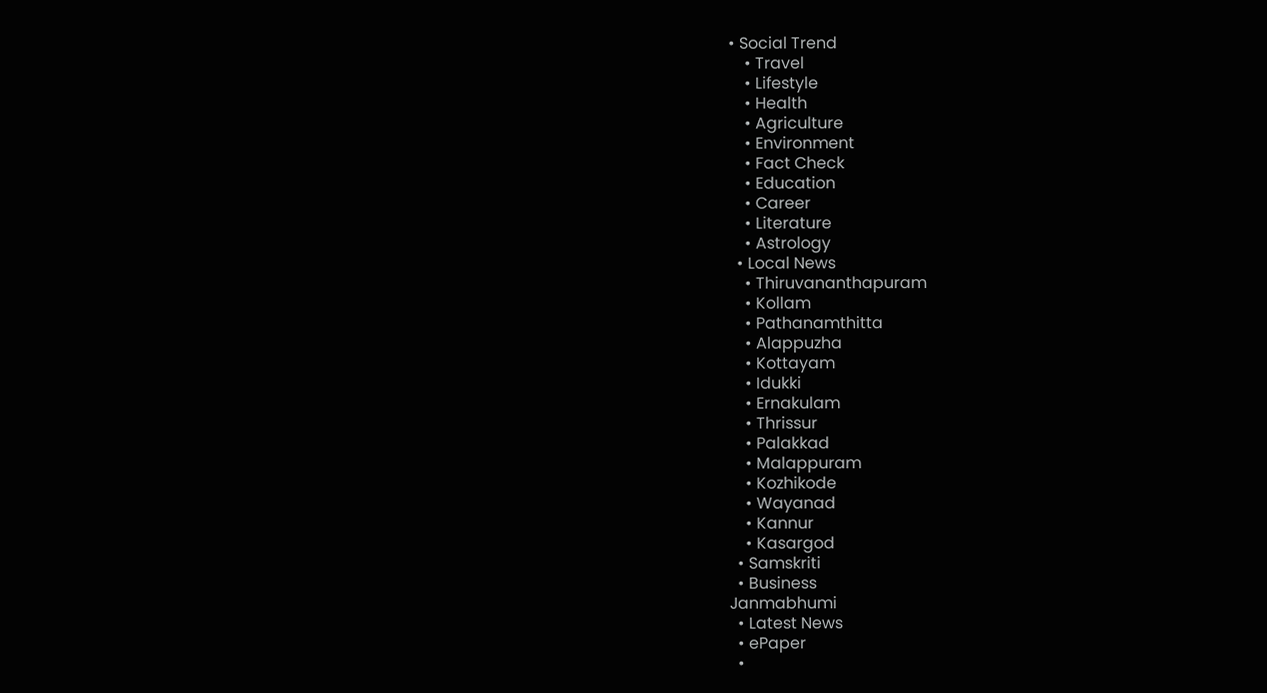• Social Trend
    • Travel
    • Lifestyle
    • Health
    • Agriculture
    • Environment
    • Fact Check
    • Education
    • Career
    • Literature
    • Astrology
  • Local News
    • Thiruvananthapuram
    • Kollam
    • Pathanamthitta
    • Alappuzha
    • Kottayam
    • Idukki
    • Ernakulam
    • Thrissur
    • Palakkad
    • Malappuram
    • Kozhikode
    • Wayanad
    • Kannur
    • Kasargod
  • Samskriti
  • Business
Janmabhumi
  • Latest News
  • ePaper
  •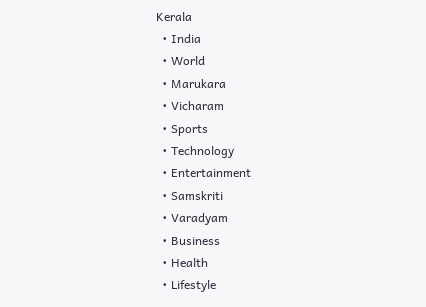Kerala
  • India
  • World
  • Marukara
  • Vicharam
  • Sports
  • Technology
  • Entertainment
  • Samskriti
  • Varadyam
  • Business
  • Health
  • Lifestyle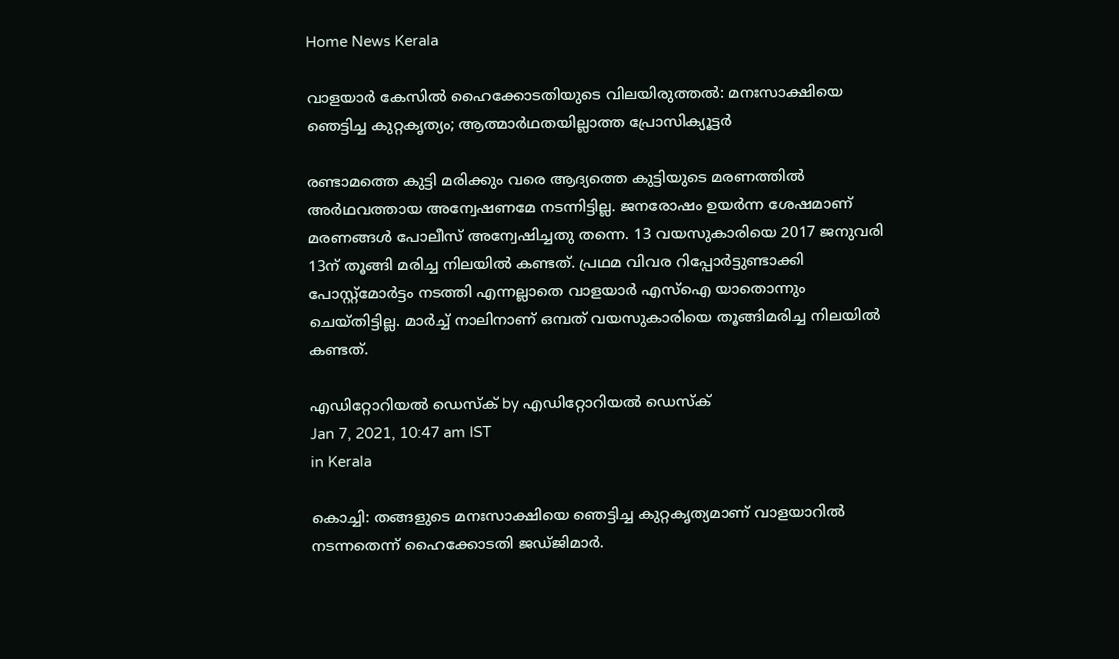Home News Kerala

വാളയാര്‍ കേസില്‍ ഹൈക്കോടതിയുടെ വിലയിരുത്തല്‍: മനഃസാക്ഷിയെ ഞെട്ടിച്ച കുറ്റകൃത്യം; ആത്മാര്‍ഥതയില്ലാത്ത പ്രോസിക്യൂട്ടര്‍

രണ്ടാമത്തെ കുട്ടി മരിക്കും വരെ ആദ്യത്തെ കുട്ടിയുടെ മരണത്തില്‍ അര്‍ഥവത്തായ അന്വേഷണമേ നടന്നിട്ടില്ല. ജനരോഷം ഉയര്‍ന്ന ശേഷമാണ് മരണങ്ങള്‍ പോലീസ് അന്വേഷിച്ചതു തന്നെ. 13 വയസുകാരിയെ 2017 ജനുവരി 13ന് തൂങ്ങി മരിച്ച നിലയില്‍ കണ്ടത്. പ്രഥമ വിവര റിപ്പോര്‍ട്ടുണ്ടാക്കി പോസ്റ്റ്‌മോര്‍ട്ടം നടത്തി എന്നല്ലാതെ വാളയാര്‍ എസ്‌ഐ യാതൊന്നും ചെയ്തിട്ടില്ല. മാര്‍ച്ച് നാലിനാണ് ഒമ്പത് വയസുകാരിയെ തൂങ്ങിമരിച്ച നിലയില്‍ കണ്ടത്.

എഡിറ്റോറിയൽ ഡെസ്ക് by എഡിറ്റോറിയൽ ഡെസ്ക്
Jan 7, 2021, 10:47 am IST
in Kerala

കൊച്ചി: തങ്ങളുടെ മനഃസാക്ഷിയെ ഞെട്ടിച്ച കുറ്റകൃത്യമാണ് വാളയാറില്‍ നടന്നതെന്ന് ഹൈക്കോടതി ജഡ്ജിമാര്‍.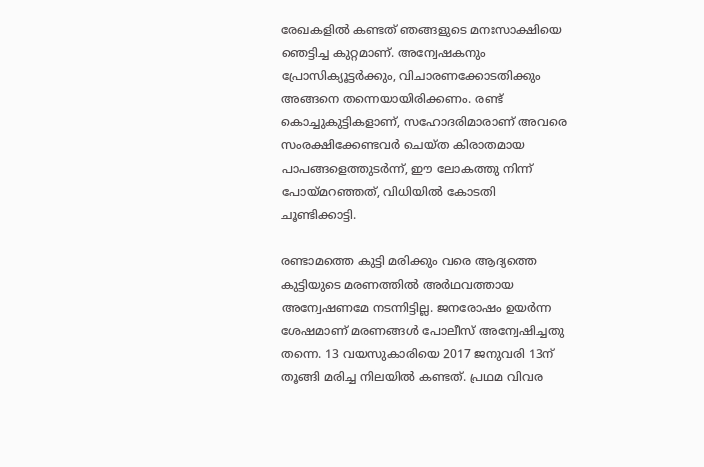രേഖകളില്‍ കണ്ടത് ഞങ്ങളുടെ മനഃസാക്ഷിയെ ഞെട്ടിച്ച കുറ്റമാണ്. അന്വേഷകനും പ്രോസിക്യൂട്ടര്‍ക്കും, വിചാരണക്കോടതിക്കും അങ്ങനെ തന്നെയായിരിക്കണം. രണ്ട് കൊച്ചുകുട്ടികളാണ്, സഹോദരിമാരാണ് അവരെ സംരക്ഷിക്കേണ്ടവര്‍ ചെയ്ത കിരാതമായ പാപങ്ങളെത്തുടര്‍ന്ന്, ഈ ലോകത്തു നിന്ന് പോയ്‌മറഞ്ഞത്, വിധിയില്‍ കോടതി ചൂണ്ടിക്കാട്ടി.

രണ്ടാമത്തെ കുട്ടി മരിക്കും വരെ ആദ്യത്തെ കുട്ടിയുടെ മരണത്തില്‍ അര്‍ഥവത്തായ അന്വേഷണമേ നടന്നിട്ടില്ല. ജനരോഷം ഉയര്‍ന്ന ശേഷമാണ് മരണങ്ങള്‍ പോലീസ് അന്വേഷിച്ചതു തന്നെ. 13 വയസുകാരിയെ 2017 ജനുവരി 13ന് തൂങ്ങി മരിച്ച നിലയില്‍ കണ്ടത്. പ്രഥമ വിവര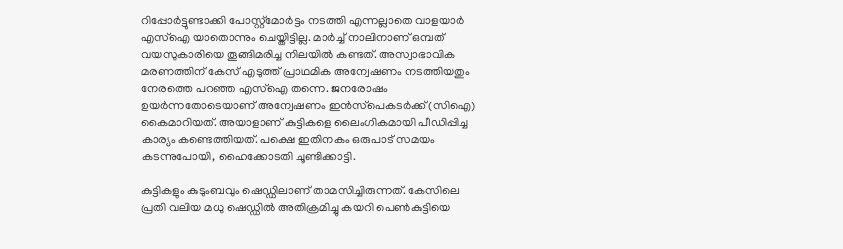റിപ്പോര്‍ട്ടുണ്ടാക്കി പോസ്റ്റ്‌മോര്‍ട്ടം നടത്തി എന്നല്ലാതെ വാളയാര്‍ എസ്‌ഐ യാതൊന്നും ചെയ്തിട്ടില്ല. മാര്‍ച്ച് നാലിനാണ് ഒമ്പത് വയസുകാരിയെ തൂങ്ങിമരിച്ച നിലയില്‍ കണ്ടത്. അസ്വാഭാവിക മരണത്തിന് കേസ് എടുത്ത് പ്രാഥമിക അന്വേഷണം നടത്തിയതും നേരത്തെ പറഞ്ഞ എസ്‌ഐ തന്നെ. ജനരോഷം ഉയര്‍ന്നതോടെയാണ് അന്വേഷണം ഇന്‍സ്‌പെകടര്‍ക്ക് (സിഐ) കൈമാറിയത്. അയാളാണ് കുട്ടികളെ ലൈംഗികമായി പീഡിപ്പിച്ച കാര്യം കണ്ടെത്തിയത്. പക്ഷെ ഇതിനകം ഒരുപാട് സമയം കടന്നുപോയി, ഹൈക്കോടതി ചൂണ്ടിക്കാട്ടി.

കുട്ടികളും കുടുംബവും ഷെഡ്ഡിലാണ് താമസിച്ചിരുന്നത്. കേസിലെ പ്രതി വലിയ മധു ഷെഡ്ഡില്‍ അതിക്രമിച്ചു കയറി പെണ്‍കുട്ടിയെ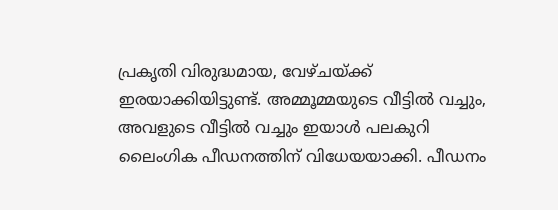പ്രകൃതി വിരുദ്ധമായ, വേഴ്ചയ്‌ക്ക് ഇരയാക്കിയിട്ടുണ്ട്. അമ്മൂമ്മയുടെ വീട്ടില്‍ വച്ചും, അവളുടെ വീട്ടില്‍ വച്ചും ഇയാള്‍ പലകുറി ലൈംഗിക പീഡനത്തിന് വിധേയയാക്കി. പീഡനം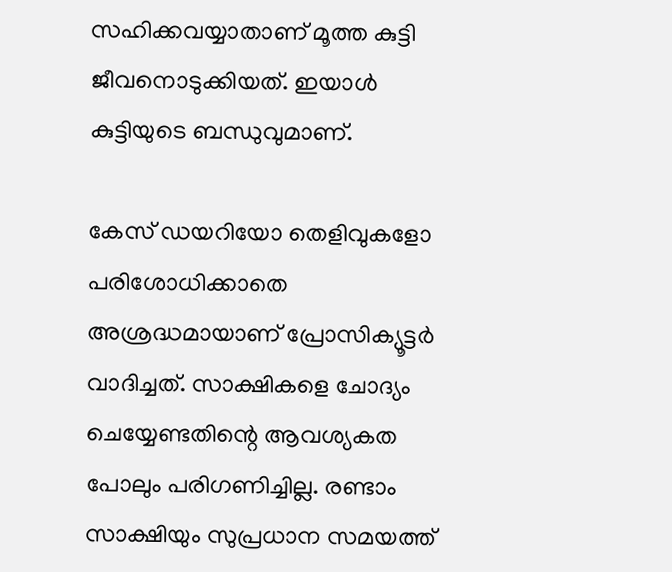സഹിക്കവയ്യാതാണ് മൂത്ത കുട്ടി ജീവനൊടുക്കിയത്. ഇയാള്‍ കുട്ടിയുടെ ബന്ധുവുമാണ്.

കേസ് ഡയറിയോ തെളിവുകളോ പരിശോധിക്കാതെ അശ്രദ്ധമായാണ് പ്രോസിക്യൂട്ടര്‍ വാദിച്ചത്. സാക്ഷികളെ ചോദ്യം ചെയ്യേണ്ടതിന്റെ ആവശ്യകത പോലും പരിഗണിച്ചില്ല. രണ്ടാം സാക്ഷിയും സുപ്രധാന സമയത്ത്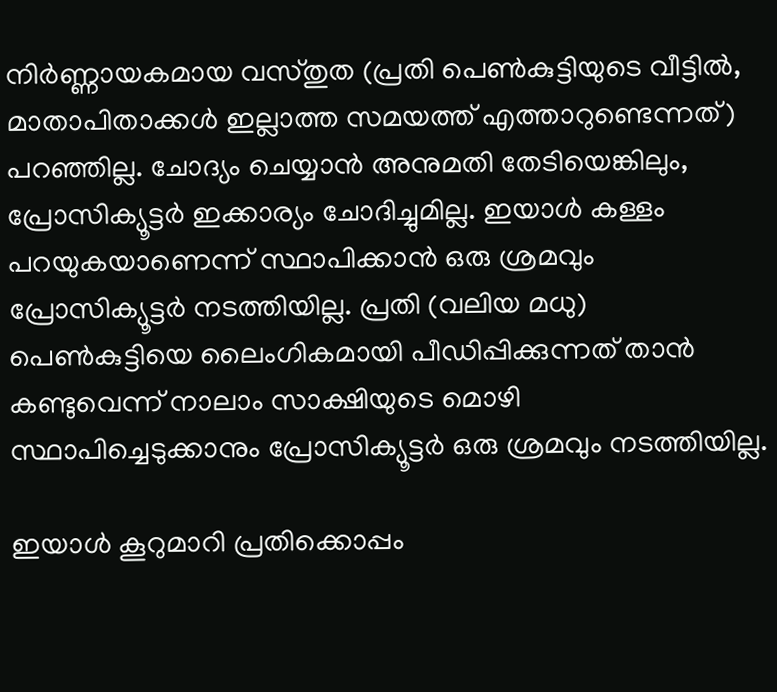നിര്‍ണ്ണായകമായ വസ്തുത (പ്രതി പെണ്‍കുട്ടിയുടെ വീട്ടില്‍, മാതാപിതാക്കള്‍ ഇല്ലാത്ത സമയത്ത് എത്താറുണ്ടെന്നത്) പറഞ്ഞില്ല. ചോദ്യം ചെയ്യാന്‍ അനുമതി തേടിയെങ്കിലും, പ്രോസിക്യൂട്ടര്‍ ഇക്കാര്യം ചോദിച്ചുമില്ല. ഇയാള്‍ കള്ളം പറയുകയാണെന്ന് സ്ഥാപിക്കാന്‍ ഒരു ശ്രമവും പ്രോസിക്യൂട്ടര്‍ നടത്തിയില്ല. പ്രതി (വലിയ മധു) പെണ്‍കുട്ടിയെ ലൈംഗികമായി പീഡിപ്പിക്കുന്നത് താന്‍ കണ്ടുവെന്ന് നാലാം സാക്ഷിയുടെ മൊഴി സ്ഥാപിച്ചെടുക്കാനും പ്രോസിക്യൂട്ടര്‍ ഒരു ശ്രമവും നടത്തിയില്ല.

ഇയാള്‍ കൂറുമാറി പ്രതിക്കൊപ്പം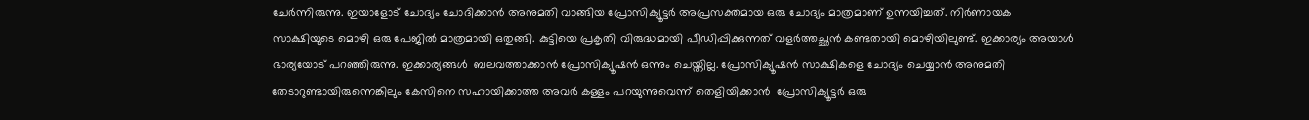ചേര്‍ന്നിരുന്നു. ഇയാളോട് ചോദ്യം ചോദിക്കാന്‍ അനുമതി വാങ്ങിയ പ്രോസിക്യൂട്ടര്‍ അപ്രസക്തമായ ഒരു ചോദ്യം മാത്രമാണ് ഉന്നയിച്ചത്. നിര്‍ണായക സാക്ഷിയുടെ മൊഴി ഒരു പേജില്‍ മാത്രമായി ഒതുങ്ങി. കുട്ടിയെ പ്രകൃതി വിരുദ്ധമായി പീഡിപ്പിക്കുന്നത് വളര്‍ത്തച്ഛന്‍ കണ്ടതായി മൊഴിയിലുണ്ട്. ഇക്കാര്യം അയാള്‍ ഭാര്യയോട് പറഞ്ഞിരുന്നു. ഇക്കാര്യങ്ങള്‍  ബലവത്താക്കാന്‍ പ്രോസിക്യൂഷന്‍ ഒന്നും ചെയ്തില്ല. പ്രോസിക്യൂഷന്‍ സാക്ഷികളെ ചോദ്യം ചെയ്യാന്‍ അനുമതി തേടാറുണ്ടായിരുന്നെങ്കിലും കേസിനെ സഹായിക്കാത്ത അവര്‍ കള്ളം പറയുന്നുവെന്ന് തെളിയിക്കാന്‍  പ്രോസിക്യൂട്ടര്‍ ഒരു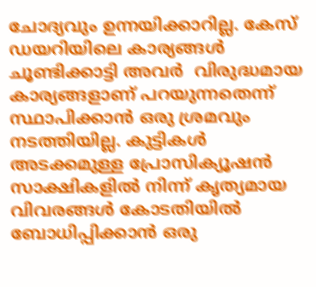ചോദ്യവും ഉന്നയിക്കാറില്ല. കേസ് ഡയറിയിലെ കാര്യങ്ങള്‍ ചൂണ്ടിക്കാട്ടി അവര്‍  വിരുദ്ധമായ കാര്യങ്ങളാണ് പറയുന്നതെന്ന് സ്ഥാപിക്കാന്‍ ഒരു ശ്രമവും നടത്തിയില്ല. കുട്ടികള്‍ അടക്കമുള്ള പ്രോസിക്യൂഷന്‍ സാക്ഷികളില്‍ നിന്ന് കൃത്യമായ വിവരങ്ങള്‍ കോടതിയില്‍ ബോധിപ്പിക്കാന്‍ ഒരു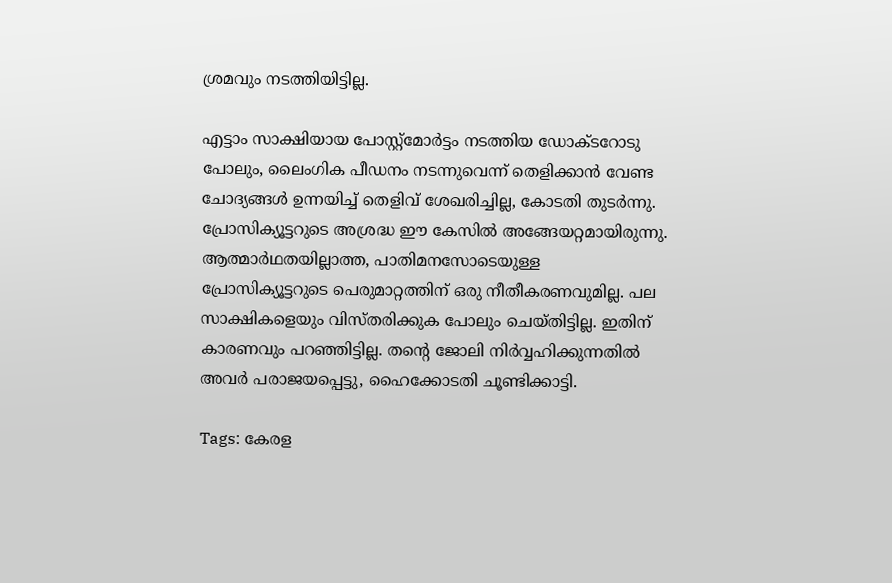ശ്രമവും നടത്തിയിട്ടില്ല.

എട്ടാം സാക്ഷിയായ പോസ്റ്റ്‌മോര്‍ട്ടം നടത്തിയ ഡോക്ടറോടു പോലും, ലൈംഗിക പീഡനം നടന്നുവെന്ന് തെളിക്കാന്‍ വേണ്ട ചോദ്യങ്ങള്‍ ഉന്നയിച്ച് തെളിവ് ശേഖരിച്ചില്ല, കോടതി തുടര്‍ന്നു. പ്രോസിക്യൂട്ടറുടെ അശ്രദ്ധ ഈ കേസില്‍ അങ്ങേയറ്റമായിരുന്നു. ആത്മാര്‍ഥതയില്ലാത്ത, പാതിമനസോടെയുള്ള പ്രോസിക്യൂട്ടറുടെ പെരുമാറ്റത്തിന് ഒരു നീതീകരണവുമില്ല. പല സാക്ഷികളെയും വിസ്തരിക്കുക പോലും ചെയ്തിട്ടില്ല. ഇതിന് കാരണവും പറഞ്ഞിട്ടില്ല. തന്റെ ജോലി നിര്‍വ്വഹിക്കുന്നതില്‍ അവര്‍ പരാജയപ്പെട്ടു, ഹൈക്കോടതി ചൂണ്ടിക്കാട്ടി.

Tags: കേരള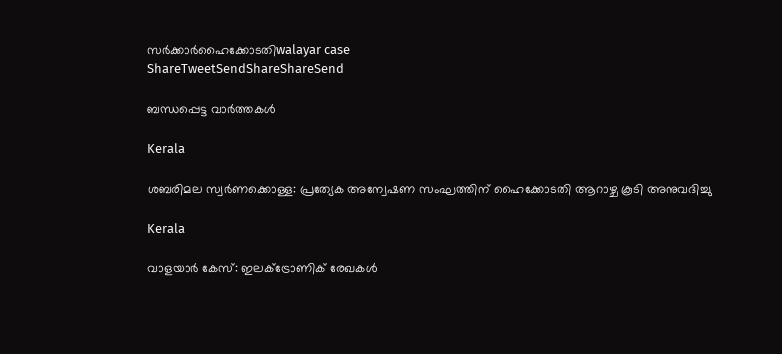സര്‍ക്കാര്‍ഹൈക്കോടതിwalayar case
ShareTweetSendShareShareSend

ബന്ധപ്പെട്ട വാര്‍ത്തകള്‍

Kerala

ശബരിമല സ്വര്‍ണക്കൊള്ള: പ്രത്യേക അന്വേഷണ സംഘത്തിന് ഹൈക്കോടതി ആറാഴ്ച കൂടി അനുവദിച്ചു

Kerala

വാളയാര്‍ കേസ്: ഇലക്ട്രോണിക് രേഖകള്‍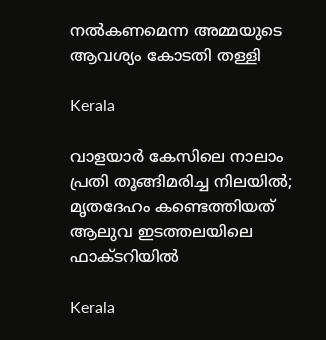നല്‍കണമെന്ന അമ്മയുടെ ആവശ്യം കോടതി തള്ളി

Kerala

വാളയാർ കേസിലെ നാലാം പ്രതി തൂങ്ങിമരിച്ച നിലയിൽ; മൃതദേഹം കണ്ടെത്തിയത് ആലുവ ഇടത്തലയിലെ ഫാക്ടറിയിൽ

Kerala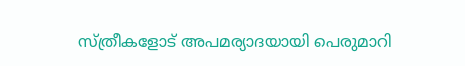സ്ത്രീകളോട് അപമര്യാദയായി പെരുമാറി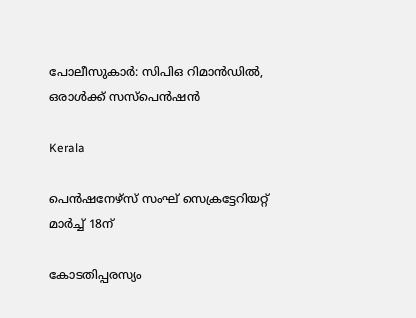പോലീസുകാര്‍: സിപിഒ റിമാന്‍ഡില്‍, ഒരാള്‍ക്ക് സസ്പെന്‍ഷന്‍

Kerala

പെന്‍ഷനേഴ്‌സ് സംഘ് സെക്രട്ടേറിയറ്റ് മാര്‍ച്ച് 18ന്

കോടതിപ്പരസ്യം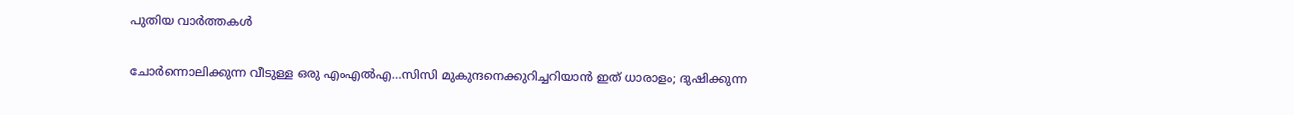പുതിയ വാര്‍ത്തകള്‍

ചോര്‍ന്നൊലിക്കുന്ന വീടുള്ള ഒരു എംഎല്‍എ…സിസി മുകുന്ദനെക്കുറിച്ചറിയാന്‍ ഇത് ധാരാളം; ദുഷിക്കുന്ന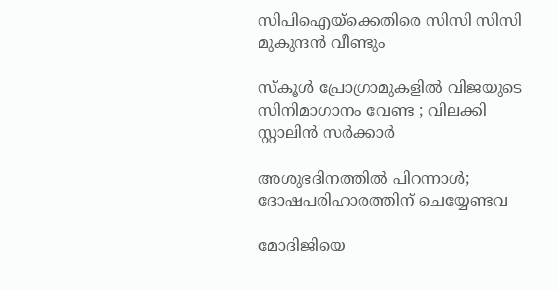സിപിഐയ്‌ക്കെതിരെ സിസി സിസി മുകുന്ദന്‍ വീണ്ടും

സ്കൂൾ പ്രോഗ്രാമുകളിൽ വിജയുടെ സിനിമാഗാനം വേണ്ട ; വിലക്കി സ്റ്റാലിൻ സർക്കാർ

അശുഭദിനത്തിൽ പിറന്നാൾ; ദോഷപരിഹാരത്തിന് ചെയ്യേണ്ടവ

മോദിജിയെ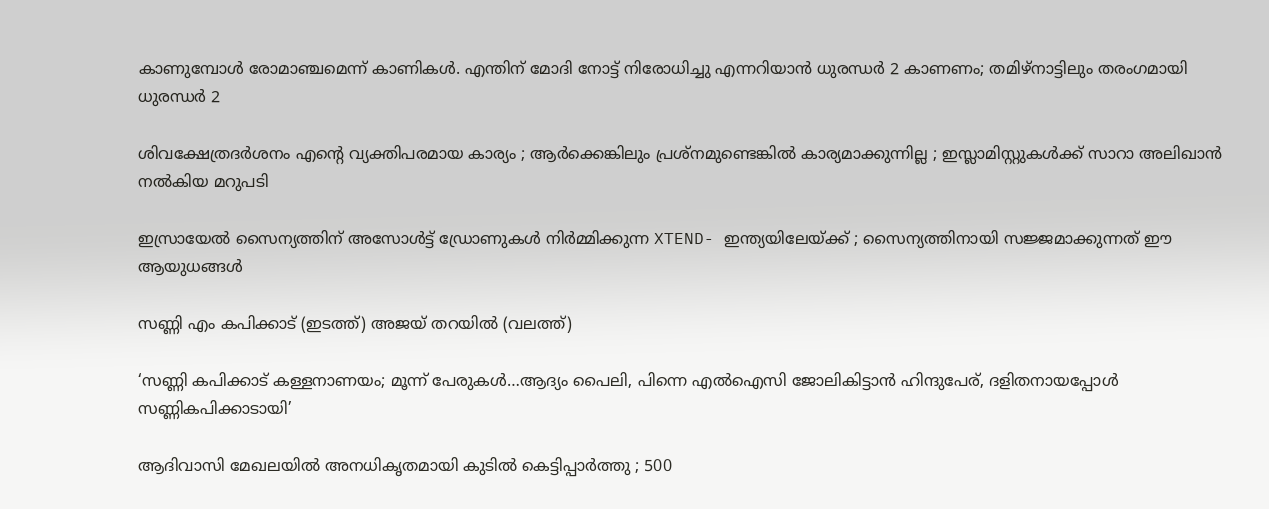കാണുമ്പോള്‍ രോമാഞ്ചമെന്ന് കാണികള്‍. എന്തിന് മോദി നോട്ട് നിരോധിച്ചു എന്നറിയാന്‍ ധുരന്ധര്‍ 2 കാണണം; തമിഴ്നാട്ടിലും തരംഗമായി ധുരന്ധര്‍ 2

ശിവക്ഷേത്രദർശനം എന്റെ വ്യക്തിപരമായ കാര്യം ; ആർക്കെങ്കിലും പ്രശ്‌നമുണ്ടെങ്കിൽ കാര്യമാക്കുന്നില്ല ; ഇസ്ലാമിസ്റ്റുകൾക്ക് സാറാ അലിഖാൻ നൽകിയ മറുപടി

ഇസ്രായേൽ സൈന്യത്തിന് അസോൾട്ട് ഡ്രോണുകൾ നിർമ്മിക്കുന്ന XTEND- ഇന്ത്യയിലേയ്‌ക്ക് ; സൈന്യത്തിനായി സജ്ജമാക്കുന്നത് ഈ ആയുധങ്ങൾ

സണ്ണി എം കപിക്കാട് (ഇടത്ത്) അജയ് തറയില്‍ (വലത്ത്)

‘സണ്ണി കപിക്കാട് കള്ളനാണയം; മൂന്ന് പേരുകള്‍…ആദ്യം പൈലി, പിന്നെ എല്‍ഐസി ജോലികിട്ടാന്‍ ഹിന്ദുപേര്, ദളിതനായപ്പോള്‍ സണ്ണികപിക്കാടായി’

ആദിവാസി മേഖലയിൽ അനധികൃതമായി കുടിൽ കെട്ടിപ്പാർത്തു ; 500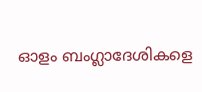ഓളം ബംഗ്ലാദേശികളെ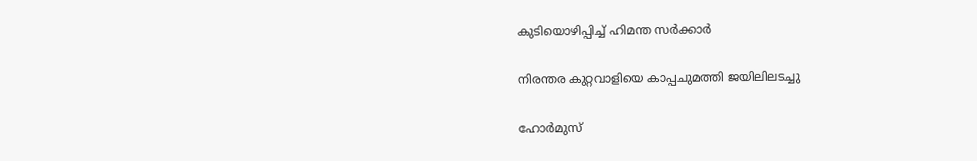കുടിയൊഴിപ്പിച്ച് ഹിമന്ത സർക്കാർ

നിരന്തര കുറ്റവാളിയെ കാപ്പചുമത്തി ജയിലിലടച്ചു

ഹോർമുസ്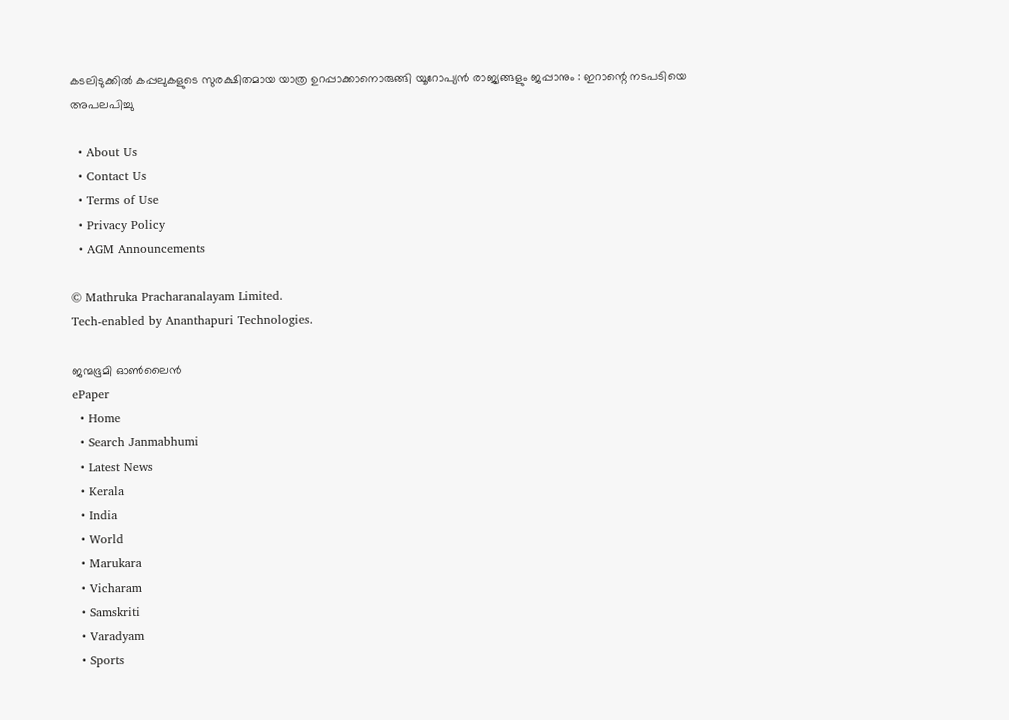കടലിടുക്കിൽ കപ്പലുകളുടെ സുരക്ഷിതമായ യാത്ര ഉറപ്പാക്കാനൊരുങ്ങി യൂറോപ്യൻ രാജ്യങ്ങളും ജപ്പാനും : ഇറാന്റെ നടപടിയെ അപലപിച്ചു

  • About Us
  • Contact Us
  • Terms of Use
  • Privacy Policy
  • AGM Announcements

© Mathruka Pracharanalayam Limited.
Tech-enabled by Ananthapuri Technologies.

ജന്മഭൂമി ഓണ്‍ലൈന്‍
ePaper
  • Home
  • Search Janmabhumi
  • Latest News
  • Kerala
  • India
  • World
  • Marukara
  • Vicharam
  • Samskriti
  • Varadyam
  • Sports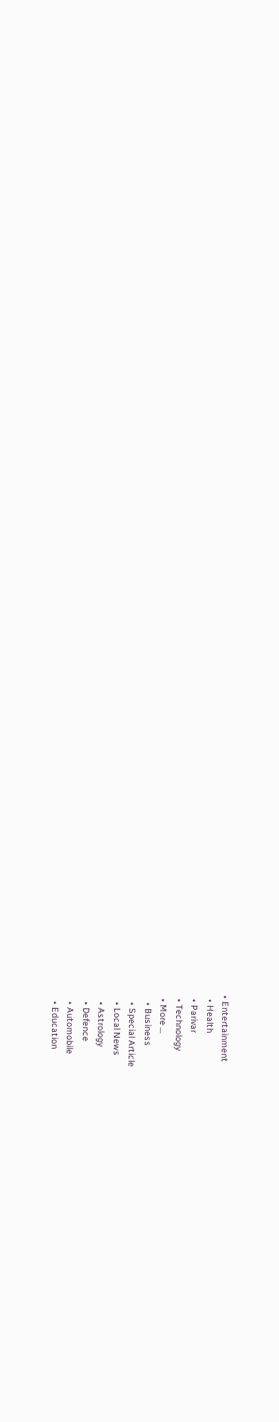• Entertainment
  • Health
  • Parivar
  • Technology
  • More …
    • Business
    • Special Article
    • Local News
    • Astrology
    • Defence
    • Automobile
    • Education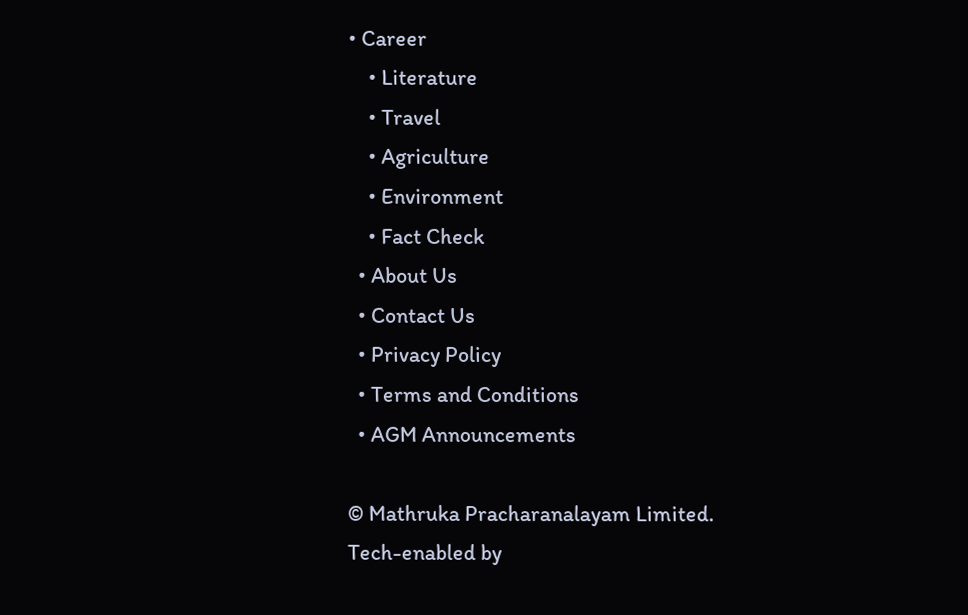• Career
    • Literature
    • Travel
    • Agriculture
    • Environment
    • Fact Check
  • About Us
  • Contact Us
  • Privacy Policy
  • Terms and Conditions
  • AGM Announcements

© Mathruka Pracharanalayam Limited.
Tech-enabled by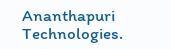Ananthapuri Technologies.